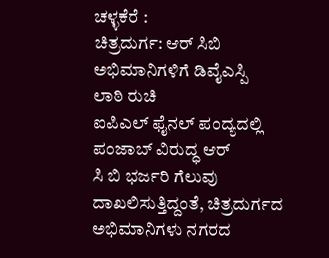ಚಳ್ಳಕೆರೆ :
ಚಿತ್ರದುರ್ಗ: ಆರ್ ಸಿಬಿ ಅಭಿಮಾನಿಗಳಿಗೆ ಡಿವೈಎಸ್ಪಿ
ಲಾಠಿ ರುಚಿ
ಐಪಿಎಲ್ ಫೈನಲ್ ಪಂದ್ಯದಲ್ಲಿ ಪಂಜಾಬ್ ವಿರುದ್ಧ ಆರ್
ಸಿ ಬಿ ಭರ್ಜರಿ ಗೆಲುವು ದಾಖಲಿಸುತ್ತಿದ್ದಂತೆ, ಚಿತ್ರದುರ್ಗದ
ಅಭಿಮಾನಿಗಳು ನಗರದ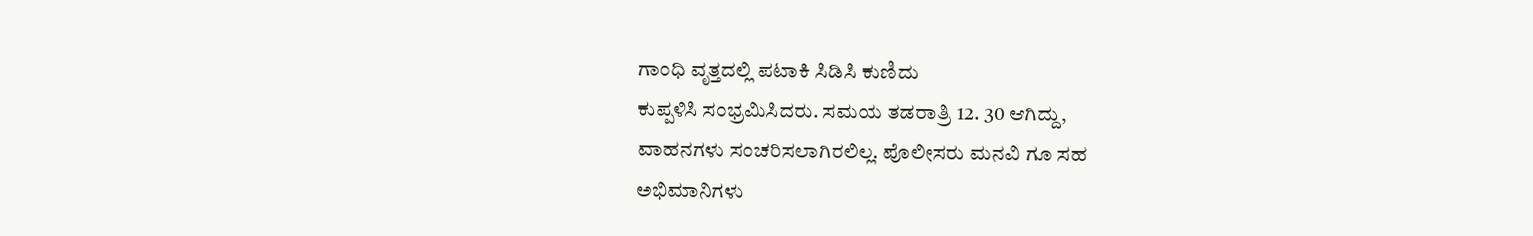ಗಾಂಧಿ ವೃತ್ತದಲ್ಲಿ ಪಟಾಕಿ ಸಿಡಿಸಿ ಕುಣಿದು
ಕುಪ್ಪಳಿಸಿ ಸಂಭ್ರಮಿಸಿದರು. ಸಮಯ ತಡರಾತ್ರಿ 12. 30 ಆಗಿದ್ದು,
ವಾಹನಗಳು ಸಂಚರಿಸಲಾಗಿರಲಿಲ್ಲ. ಪೊಲೀಸರು ಮನವಿ ಗೂ ಸಹ
ಅಭಿಮಾನಿಗಳು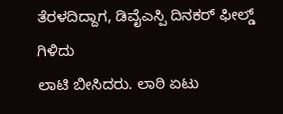ತೆರಳದಿದ್ದಾಗ, ಡಿವೈಎಸ್ಪಿ ದಿನಕರ್ ಫೀಲ್ಡ್ ಗಿಳಿದು
ಲಾಟಿ ಬೀಸಿದರು. ಲಾಠಿ ಏಟು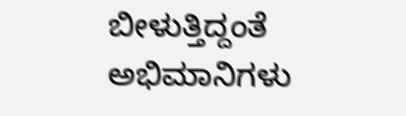ಬೀಳುತ್ತಿದ್ದಂತೆ ಅಭಿಮಾನಿಗಳು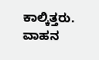ಕಾಲ್ಕಿತ್ತರು. ವಾಹನ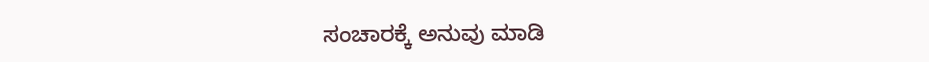ಸಂಚಾರಕ್ಕೆ ಅನುವು ಮಾಡಿ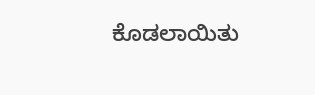ಕೊಡಲಾಯಿತು